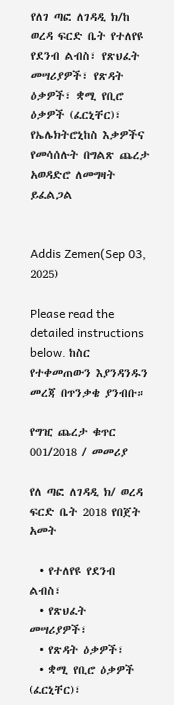የለገ ጣፎ ለገዳዲ ክ/ከ ወረዳ ፍርድ ቤት የተለየዩ የደንብ ልብስ፣ የጽህፈት መሣሪያዎች፣ የጽዳት ዕቃዎች፣ ቋሚ የቢሮ ዕቃዎች (ፈርኒቸር)፣ የኤሌክትሮኒከስ እቃዎችና የመሳሰሉት በግልጽ ጨረታ አወዳድሮ ለመግዛት ይፈልጋል


Addis Zemen(Sep 03, 2025)

Please read the detailed instructions below. ከስር የተቀመጠውን እያንዳንዱን መረጃ በጥንቃቄ ያንብቡ።

የግዢ ጨረታ ቁጥር 001/2018 / መመሪያ

የለ ጣፎ ለገዳዲ ክ/ ወረዳ ፍርድ ቤት 2018 የበጀት አመት

  • የተለየዩ የደንብ ልብስ፣
  • የጽህፈት መሣሪያዎች፣
  • የጽዳት ዕቃዎች፣
  • ቋሚ የቢሮ ዕቃዎች (ፈርኒቸር)፣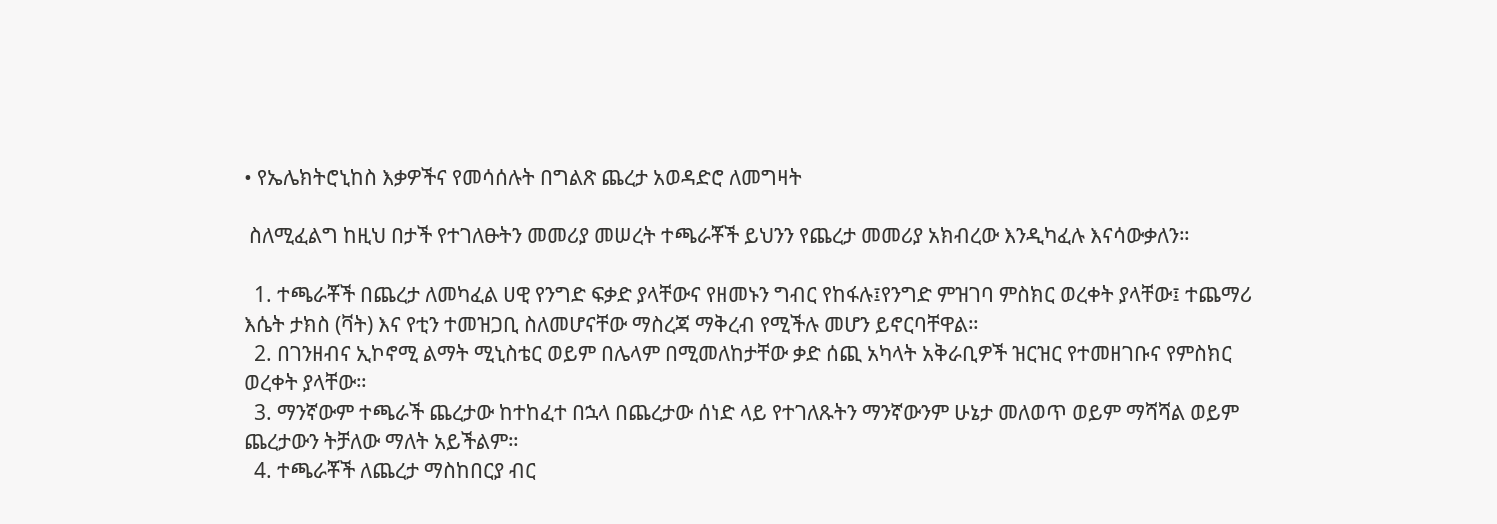• የኤሌክትሮኒከስ እቃዎችና የመሳሰሉት በግልጽ ጨረታ አወዳድሮ ለመግዛት

 ስለሚፈልግ ከዚህ በታች የተገለፁትን መመሪያ መሠረት ተጫራቾች ይህንን የጨረታ መመሪያ አክብረው እንዲካፈሉ እናሳውቃለን።

  1. ተጫራቾች በጨረታ ለመካፈል ሀዊ የንግድ ፍቃድ ያላቸውና የዘመኑን ግብር የከፋሉ፤የንግድ ምዝገባ ምስክር ወረቀት ያላቸው፤ ተጨማሪ እሴት ታክስ (ቫት) እና የቲን ተመዝጋቢ ስለመሆናቸው ማስረጃ ማቅረብ የሚችሉ መሆን ይኖርባቸዋል።
  2. በገንዘብና ኢኮኖሚ ልማት ሚኒስቴር ወይም በሌላም በሚመለከታቸው ቃድ ሰጪ አካላት አቅራቢዎች ዝርዝር የተመዘገቡና የምስክር ወረቀት ያላቸው።
  3. ማንኛውም ተጫራች ጨረታው ከተከፈተ በኋላ በጨረታው ሰነድ ላይ የተገለጹትን ማንኛውንም ሁኔታ መለወጥ ወይም ማሻሻል ወይም ጨረታውን ትቻለው ማለት አይችልም።
  4. ተጫራቾች ለጨረታ ማስከበርያ ብር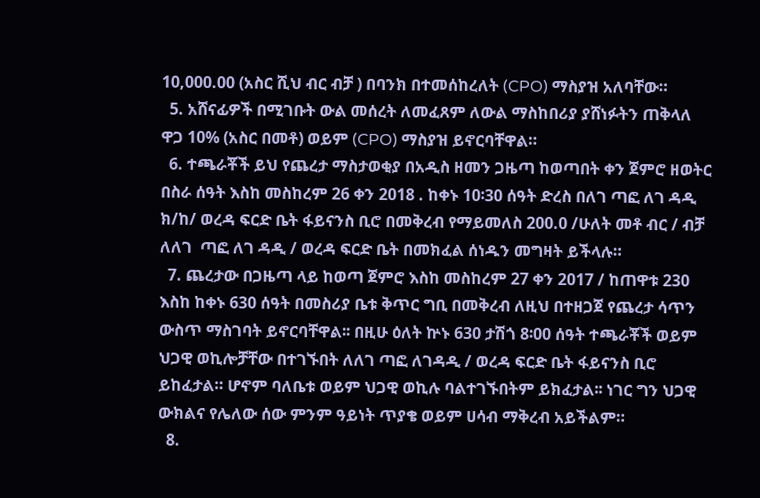10,000.00 (አስር ሺህ ብር ብቻ ) በባንክ በተመሰከረለት (CPO) ማስያዝ አለባቸው።
  5. አሸናፊዎች በሚገቡት ውል መሰረት ለመፈጸም ለውል ማስከበሪያ ያሸነፉትን ጠቅላለ ዋጋ 10% (አስር በመቶ) ወይም (CPO) ማስያዝ ይኖርባቸዋል።
  6. ተጫራቾች ይህ የጨረታ ማስታወቂያ በአዲስ ዘመን ጋዜጣ ከወጣበት ቀን ጀምሮ ዘወትር በስራ ሰዓት እስከ መስከረም 26 ቀን 2018 . ከቀኑ 10፡30 ሰዓት ድረስ በለገ ጣፎ ለገ ዳዲ ክ/ከ/ ወረዳ ፍርድ ቤት ፋይናንስ ቢሮ በመቅረብ የማይመለስ 200.0 /ሁለት መቶ ብር / ብቻ ለለገ  ጣፎ ለገ ዳዲ / ወረዳ ፍርድ ቤት በመክፈል ሰነዱን መግዛት ይችላሉ።
  7. ጨረታው በጋዜጣ ላይ ከወጣ ጀምሮ እስከ መስከረም 27 ቀን 2017 / ከጠዋቱ 230 እስከ ከቀኑ 630 ሰዓት በመስሪያ ቤቱ ቅጥር ግቢ በመቅረብ ለዚህ በተዘጋጀ የጨረታ ሳጥን ውስጥ ማስገባት ይኖርባቸዋል፡፡ በዚሁ ዕለት ኵኑ 630 ታሽጎ 8፡00 ሰዓት ተጫራቾች ወይም ህጋዊ ወኪሎቻቸው በተገኙበት ለለገ ጣፎ ለገዳዲ / ወረዳ ፍርድ ቤት ፋይናንስ ቢሮ ይከፈታል። ሆኖም ባለቤቱ ወይም ህጋዊ ወኪሉ ባልተገኙበትም ይክፈታል፡፡ ነገር ግን ህጋዊ ውክልና የሌለው ሰው ምንም ዓይነት ጥያቄ ወይም ሀሳብ ማቅረብ አይችልም።
  8.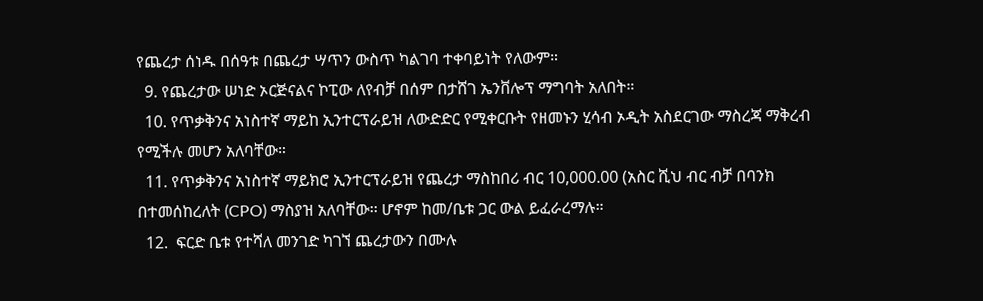የጨረታ ሰነዱ በሰዓቱ በጨረታ ሣጥን ውስጥ ካልገባ ተቀባይነት የለውም።
  9. የጨረታው ሠነድ ኦርጅናልና ኮፒው ለየብቻ በሰም በታሸገ ኤንቨሎፕ ማግባት አለበት።
  10. የጥቃቅንና አነስተኛ ማይከ ኢንተርፕራይዝ ለውድድር የሚቀርቡት የዘመኑን ሂሳብ ኦዲት አስደርገው ማስረጃ ማቅረብ የሚችሉ መሆን አለባቸው።
  11. የጥቃቅንና አነስተኛ ማይክሮ ኢንተርፕራይዝ የጨረታ ማስከበሪ ብር 10,000.00 (አስር ሺህ ብር ብቻ በባንክ በተመሰከረለት (CPO) ማስያዝ አለባቸው፡፡ ሆኖም ከመ/ቤቱ ጋር ውል ይፈራረማሉ።
  12.  ፍርድ ቤቱ የተሻለ መንገድ ካገኘ ጨረታውን በሙሉ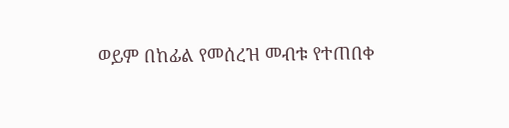ወይም በከፊል የመሰረዝ መብቱ የተጠበቀ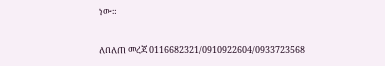ነው።

ለበለጠ መረጃ 0116682321/0910922604/0933723568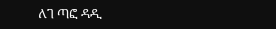ለገ ጣፎ ዳዲ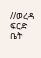//ወረዳ ፍርድ ቤት